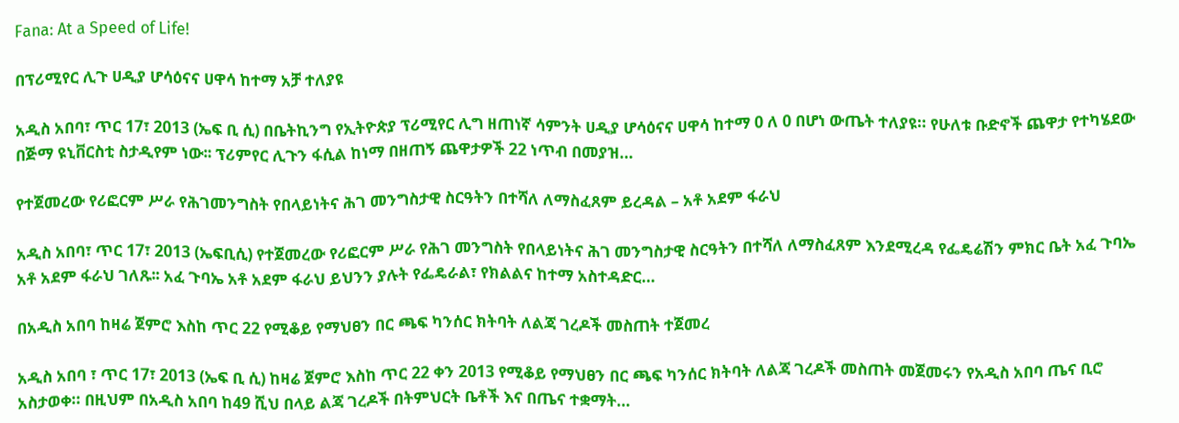Fana: At a Speed of Life!

በፕሪሚየር ሊጉ ሀዲያ ሆሳዕናና ሀዋሳ ከተማ አቻ ተለያዩ

አዲስ አበባ፣ ጥር 17፣ 2013 (ኤፍ ቢ ሲ) በቤትኪንግ የኢትዮጵያ ፕሪሚየር ሊግ ዘጠነኛ ሳምንት ሀዲያ ሆሳዕናና ሀዋሳ ከተማ 0 ለ 0 በሆነ ውጤት ተለያዩ። የሁለቱ ቡድኖች ጨዋታ የተካሄደው በጅማ ዩኒቨርስቲ ስታዲየም ነው፡፡ ፕሪምየር ሊጉን ፋሲል ከነማ በዘጠኝ ጨዋታዎች 22 ነጥብ በመያዝ…

የተጀመረው የሪፎርም ሥራ የሕገመንግስት የበላይነትና ሕገ መንግስታዊ ስርዓትን በተሻለ ለማስፈጸም ይረዳል – አቶ አደም ፋራህ

አዲስ አበባ፣ ጥር 17፣ 2013 (ኤፍቢሲ) የተጀመረው የሪፎርም ሥራ የሕገ መንግስት የበላይነትና ሕገ መንግስታዊ ስርዓትን በተሻለ ለማስፈጸም እንደሚረዳ የፌዴሬሽን ምክር ቤት አፈ ጉባኤ አቶ አደም ፋራህ ገለጹ፡፡ አፈ ጉባኤ አቶ አደም ፋራህ ይህንን ያሉት የፌዴራል፣ የክልልና ከተማ አስተዳድር…

በአዲስ አበባ ከዛሬ ጀምሮ እስከ ጥር 22 የሚቆይ የማህፀን በር ጫፍ ካንሰር ክትባት ለልጃ ገረዶች መስጠት ተጀመረ

አዲስ አበባ ፣ ጥር 17፣ 2013 (ኤፍ ቢ ሲ) ከዛሬ ጀምሮ እስከ ጥር 22 ቀን 2013 የሚቆይ የማህፀን በር ጫፍ ካንሰር ክትባት ለልጃ ገረዶች መስጠት መጀመሩን የአዲስ አበባ ጤና ቢሮ አስታወቀ። በዚህም በአዲስ አበባ ከ49 ሺህ በላይ ልጃ ገረዶች በትምህርት ቤቶች እና በጤና ተቋማት…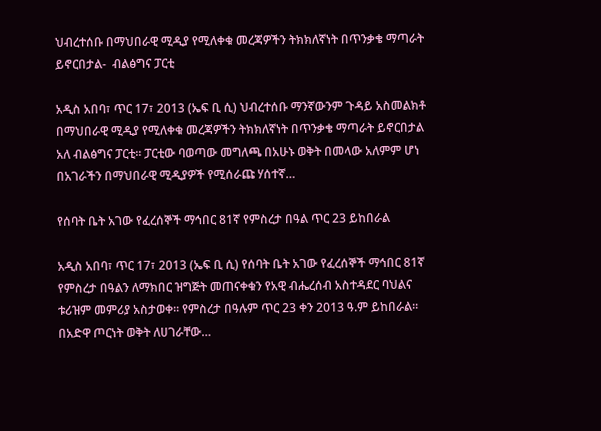ህብረተሰቡ በማህበራዊ ሚዲያ የሚለቀቁ መረጃዎችን ትክክለኛነት በጥንቃቄ ማጣራት ይኖርበታል-  ብልፅግና ፓርቲ

አዲስ አበባ፣ ጥር 17፣ 2013 (ኤፍ ቢ ሲ) ህብረተሰቡ ማንኛውንም ጉዳይ አስመልክቶ በማህበራዊ ሚዲያ የሚለቀቁ መረጃዎችን ትክክለኛነት በጥንቃቄ ማጣራት ይኖርበታል አለ ብልፅግና ፓርቲ፡፡ ፓርቲው ባወጣው መግለጫ በአሁኑ ወቅት በመላው አለምም ሆነ በአገራችን በማህበራዊ ሚዲያዎች የሚሰራጩ ሃሰተኛ…

የሰባት ቤት አገው የፈረሰኞች ማኅበር 81ኛ የምስረታ በዓል ጥር 23 ይከበራል

አዲስ አበባ፣ ጥር 17፣ 2013 (ኤፍ ቢ ሲ) የሰባት ቤት አገው የፈረሰኞች ማኅበር 81ኛ የምስረታ በዓልን ለማክበር ዝግጅት መጠናቀቁን የአዊ ብሔረሰብ አስተዳደር ባህልና ቱሪዝም መምሪያ አስታወቀ፡፡ የምስረታ በዓሉም ጥር 23 ቀን 2013 ዓ.ም ይከበራል፡፡ በአድዋ ጦርነት ወቅት ለሀገራቸው…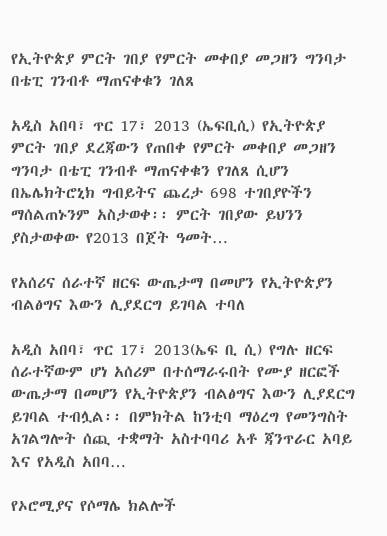የኢትዮጵያ ምርት ገበያ የምርት መቀበያ መጋዘን ግንባታ በቴፒ ገንብቶ ማጠናቀቁን ገለጸ

አዲስ አበባ፣ ጥር 17፣ 2013 (ኤፍቢሲ) የኢትዮጵያ ምርት ገበያ ደረጃውን የጠበቀ የምርት መቀበያ መጋዘን ግንባታ በቴፒ ገንብቶ ማጠናቀቁን የገለጸ ሲሆን በኤሌክትሮኒክ ግብይትና ጨረታ 698 ተገበያዮችን ማሰልጠኑንም አስታወቀ፡፡ ምርት ገበያው ይህንን ያስታወቀው የ2013 በጀት ዓመት…

የአሰሪና ሰራተኛ ዘርፍ ውጤታማ በመሆን የኢትዮጵያን ብልፅግና እውን ሊያደርግ ይገባል ተባለ

አዲስ አበባ፣ ጥር 17፣ 2013(ኤፍ ቢ ሲ) የግሉ ዘርፍ ሰራተኛውም ሆነ አሰሪም በተሰማራሩበት የሙያ ዘርፎች ውጤታማ በመሆን የኢትዮጵያን ብልፅግና እውን ሊያደርግ ይገባል ተብሏል፡፡ በምክትል ከንቲባ ማዕረግ የመንግስት አገልግሎት ሰጪ ተቋማት አስተባባሪ አቶ ጃንጥራር አባይ እና የአዲስ አበባ…

የኦሮሚያና የሶማሌ ክልሎች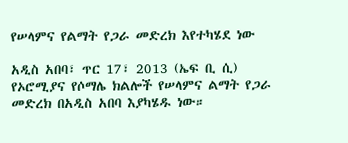የሠላምና የልማት የጋራ መድረክ እየተካሄደ ነው

አዲስ አበባ፣ ጥር 17፣ 2013 (ኤፍ ቢ ሲ) የኦሮሚያና የሶማሌ ክልሎች የሠላምና ልማት የጋራ መድረክ በአዲስ አበባ እያካሄዱ ነው።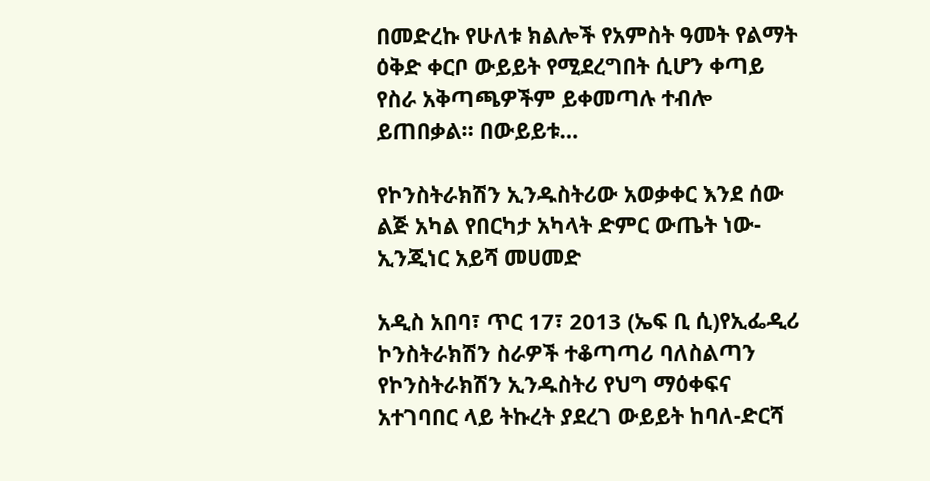በመድረኩ የሁለቱ ክልሎች የአምስት ዓመት የልማት ዕቅድ ቀርቦ ውይይት የሚደረግበት ሲሆን ቀጣይ የስራ አቅጣጫዎችም ይቀመጣሉ ተብሎ ይጠበቃል። በውይይቱ…

የኮንስትራክሽን ኢንዱስትሪው አወቃቀር እንደ ሰው ልጅ አካል የበርካታ አካላት ድምር ውጤት ነው-ኢንጂነር አይሻ መሀመድ

አዲስ አበባ፣ ጥር 17፣ 2013 (ኤፍ ቢ ሲ)የኢፌዲሪ ኮንስትራክሽን ስራዎች ተቆጣጣሪ ባለስልጣን የኮንስትራክሽን ኢንዱስትሪ የህግ ማዕቀፍና አተገባበር ላይ ትኩረት ያደረገ ውይይት ከባለ-ድርሻ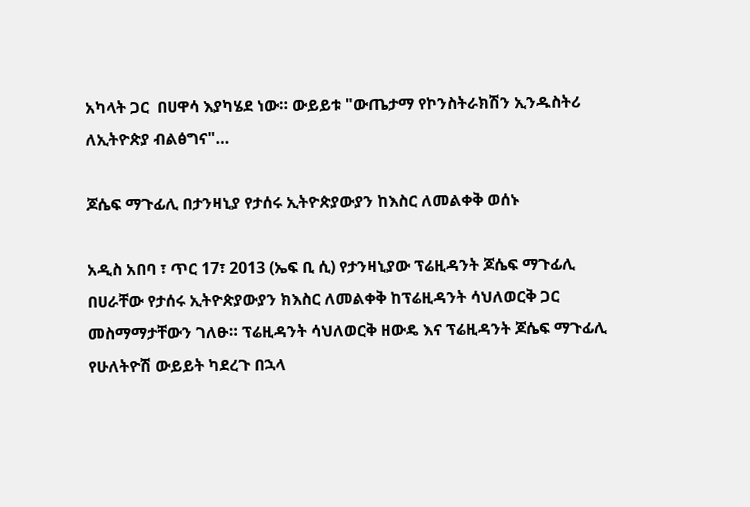አካላት ጋር  በሀዋሳ እያካሄደ ነው። ውይይቱ "ውጤታማ የኮንስትራክሽን ኢንዱስትሪ ለኢትዮጵያ ብልፅግና"…

ጆሴፍ ማጉፊሊ በታንዛኒያ የታሰሩ ኢትዮጵያውያን ከእስር ለመልቀቅ ወሰኑ

አዲስ አበባ ፣ ጥር 17፣ 2013 (ኤፍ ቢ ሲ) የታንዛኒያው ፕሬዚዳንት ጆሴፍ ማጉፊሊ በሀራቸው የታሰሩ ኢትዮጵያውያን ክእስር ለመልቀቅ ከፕሬዚዳንት ሳህለወርቅ ጋር መስማማታቸውን ገለፁ። ፕሬዚዳንት ሳህለወርቅ ዘውዴ እና ፕሬዚዳንት ጆሴፍ ማጉፊሊ የሁለትዮሽ ውይይት ካደረጉ በኋላ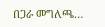በጋራ መግለጫ…